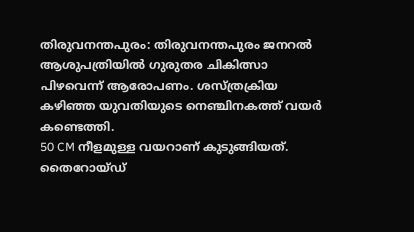തിരുവനന്തപുരം: തിരുവനന്തപുരം ജനറൽ ആശുപത്രിയിൽ ഗുരുതര ചികിത്സാ പിഴവെന്ന് ആരോപണം. ശസ്ത്രക്രിയ കഴിഞ്ഞ യുവതിയുടെ നെഞ്ചിനകത്ത് വയർ കണ്ടെത്തി.
50 CM നീളമുള്ള വയറാണ് കുടുങ്ങിയത്. തൈറോയ്ഡ്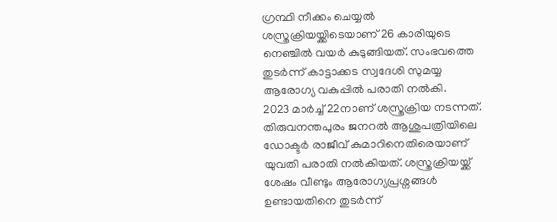ഗ്രന്ഥി നീക്കം ചെയ്യൽ ശസ്ത്രക്രിയയ്ക്കിടെയാണ് 26 കാരിയുടെ നെഞ്ചിൽ വയർ കുടുങ്ങിയത്. സംഭവത്തെ തുടർന്ന് കാട്ടാക്കട സ്വദേശി സുമയ്യ ആരോഗ്യ വകുപ്പിൽ പരാതി നൽകി.
2023 മാർച്ച് 22നാണ് ശസ്ത്രക്രിയ നടന്നത്. തിരുവനന്തപുരം ജനറൽ ആശുപത്രിയിലെ ഡോക്ടർ രാജീവ് കുമാറിനെതിരെയാണ് യുവതി പരാതി നൽകിയത്. ശസ്ത്രക്രിയയ്ക്ക് ശേഷം വീണ്ടും ആരോഗ്യപ്രശ്നങ്ങൾ ഉണ്ടായതിനെ തുടർന്ന്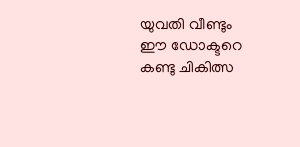യുവതി വീണ്ടും ഈ ഡോക്ടറെ കണ്ടു ചികിത്സ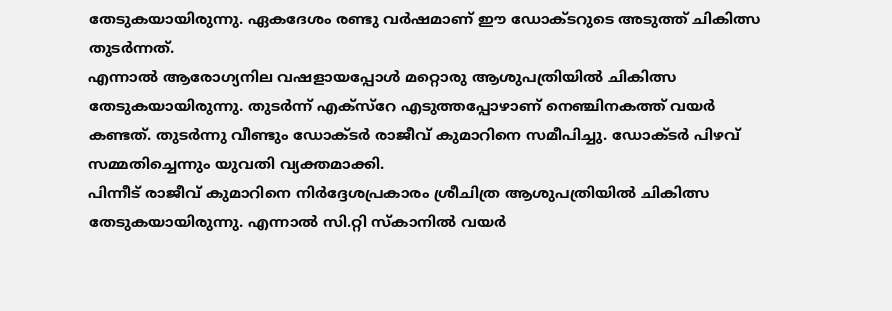തേടുകയായിരുന്നു. ഏകദേശം രണ്ടു വർഷമാണ് ഈ ഡോക്ടറുടെ അടുത്ത് ചികിത്സ തുടർന്നത്.
എന്നാൽ ആരോഗ്യനില വഷളായപ്പോൾ മറ്റൊരു ആശുപത്രിയിൽ ചികിത്സ തേടുകയായിരുന്നു. തുടർന്ന് എക്സ്റേ എടുത്തപ്പോഴാണ് നെഞ്ചിനകത്ത് വയർ കണ്ടത്. തുടർന്നു വീണ്ടും ഡോക്ടർ രാജീവ് കുമാറിനെ സമീപിച്ചു. ഡോക്ടർ പിഴവ് സമ്മതിച്ചെന്നും യുവതി വ്യക്തമാക്കി.
പിന്നീട് രാജീവ് കുമാറിനെ നിർദ്ദേശപ്രകാരം ശ്രീചിത്ര ആശുപത്രിയിൽ ചികിത്സ തേടുകയായിരുന്നു. എന്നാൽ സി.റ്റി സ്കാനിൽ വയർ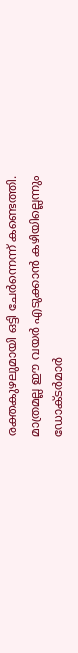രക്തകുഴലുമായി ഒട്ടി ചേർന്നെന്ന് കണ്ടെത്തി. മാത്രമല്ല ഈ വയർ എടുക്കാൻ കഴിയില്ലെന്നും ഡോക്ടർമാർ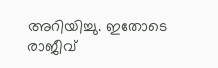അറിയിച്ചു. ഇതോടെ രാജീവ്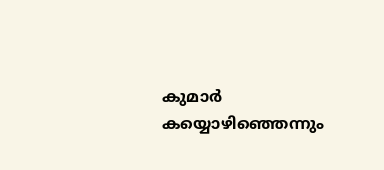കുമാർ കയ്യൊഴിഞ്ഞെന്നും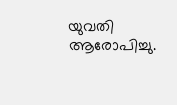യുവതി ആരോപിച്ചു.